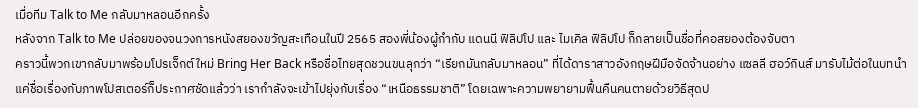เมื่อทีม Talk to Me กลับมาหลอนอีกครั้ง
หลังจาก Talk to Me ปล่อยของจนวงการหนังสยองขวัญสะเทือนในปี 2565 สองพี่น้องผู้กำกับ แดนนี ฟิลิปโป และ ไมเคิล ฟิลิปโป ก็กลายเป็นชื่อที่คอสยองต้องจับตา
คราวนี้พวกเขากลับมาพร้อมโปรเจ็กต์ใหม่ Bring Her Back หรือชื่อไทยสุดชวนขนลุกว่า “เรียกมันกลับมาหลอน” ที่ได้ดาราสาวอังกฤษฝีมือจัดจ้านอย่าง แซลลี ฮอว์กินส์ มารับไม้ต่อในบทนำ
แค่ชื่อเรื่องกับภาพโปสเตอร์ก็ประกาศชัดแล้วว่า เรากำลังจะเข้าไปยุ่งกับเรื่อง “เหนือธรรมชาติ” โดยเฉพาะความพยายามฟื้นคืนคนตายด้วยวิธีสุดป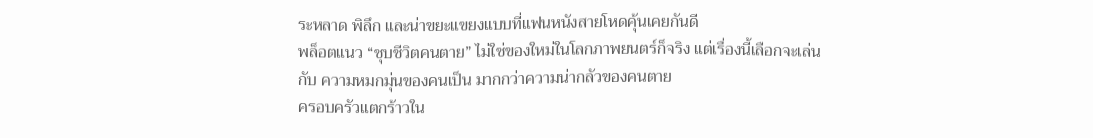ระหลาด พิลึก และน่าขยะแขยงแบบที่แฟนหนังสายโหดคุ้นเคยกันดี
พล็อตแนว “ชุบชีวิตคนตาย” ไม่ใช่ของใหม่ในโลกภาพยนตร์ก็จริง แต่เรื่องนี้เลือกจะเล่นกับ ความหมกมุ่นของคนเป็น มากกว่าความน่ากลัวของคนตาย
ครอบครัวแตกร้าวใน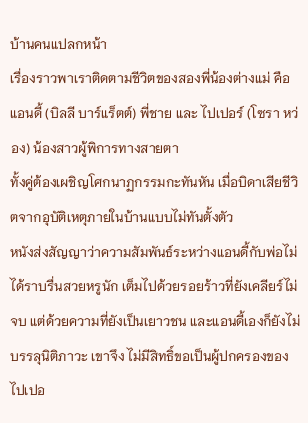บ้านคนแปลกหน้า
เรื่องราวพาเราติดตามชีวิตของสองพี่น้องต่างแม่ คือ แอนดี้ (บิลลี บาร์แร็ตต์) พี่ชาย และ ไปเปอร์ (โซรา หว่อง) น้องสาวผู้พิการทางสายตา
ทั้งคู่ต้องเผชิญโศกนาฏกรรมกะทันหัน เมื่อบิดาเสียชีวิตจากอุบัติเหตุภายในบ้านแบบไม่ทันตั้งตัว
หนังส่งสัญญาว่าความสัมพันธ์ระหว่างแอนดี้กับพ่อไม่ได้ราบรื่นสวยหรูนัก เต็มไปด้วยรอยร้าวที่ยังเคลียร์ไม่จบ แต่ด้วยความที่ยังเป็นเยาวชน และแอนดี้เองก็ยังไม่บรรลุนิติภาวะ เขาจึง ไม่มีสิทธิ์ขอเป็นผู้ปกครองของไปเปอ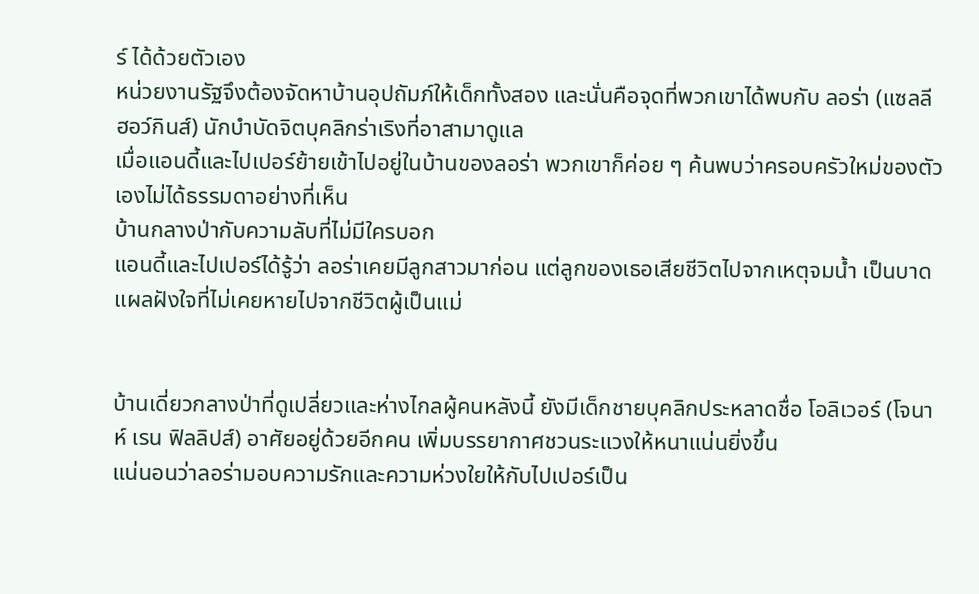ร์ ได้ด้วยตัวเอง
หน่วยงานรัฐจึงต้องจัดหาบ้านอุปถัมภ์ให้เด็กทั้งสอง และนั่นคือจุดที่พวกเขาได้พบกับ ลอร่า (แซลลี ฮอว์กินส์) นักบำบัดจิตบุคลิกร่าเริงที่อาสามาดูแล
เมื่อแอนดี้และไปเปอร์ย้ายเข้าไปอยู่ในบ้านของลอร่า พวกเขาก็ค่อย ๆ ค้นพบว่าครอบครัวใหม่ของตัวเองไม่ได้ธรรมดาอย่างที่เห็น
บ้านกลางป่ากับความลับที่ไม่มีใครบอก
แอนดี้และไปเปอร์ได้รู้ว่า ลอร่าเคยมีลูกสาวมาก่อน แต่ลูกของเธอเสียชีวิตไปจากเหตุจมน้ำ เป็นบาดแผลฝังใจที่ไม่เคยหายไปจากชีวิตผู้เป็นแม่


บ้านเดี่ยวกลางป่าที่ดูเปลี่ยวและห่างไกลผู้คนหลังนี้ ยังมีเด็กชายบุคลิกประหลาดชื่อ โอลิเวอร์ (โจนาห์ เรน ฟิลลิปส์) อาศัยอยู่ด้วยอีกคน เพิ่มบรรยากาศชวนระแวงให้หนาแน่นยิ่งขึ้น
แน่นอนว่าลอร่ามอบความรักและความห่วงใยให้กับไปเปอร์เป็น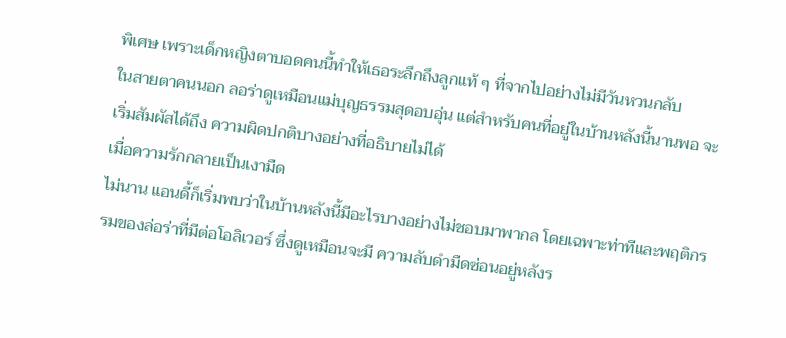พิเศษ เพราะเด็กหญิงตาบอดคนนี้ทำให้เธอระลึกถึงลูกแท้ ๆ ที่จากไปอย่างไม่มีวันหวนกลับ
ในสายตาคนนอก ลอร่าดูเหมือนแม่บุญธรรมสุดอบอุ่น แต่สำหรับคนที่อยู่ในบ้านหลังนี้นานพอ จะเริ่มสัมผัสได้ถึง ความผิดปกติบางอย่างที่อธิบายไม่ได้
เมื่อความรักกลายเป็นเงามืด
ไม่นาน แอนดี้ก็เริ่มพบว่าในบ้านหลังนี้มีอะไรบางอย่างไม่ชอบมาพากล โดยเฉพาะท่าทีและพฤติกรรมของล่อร่าที่มีต่อโอลิเวอร์ ซึ่งดูเหมือนจะมี ความลับดำมืดซ่อนอยู่หลังร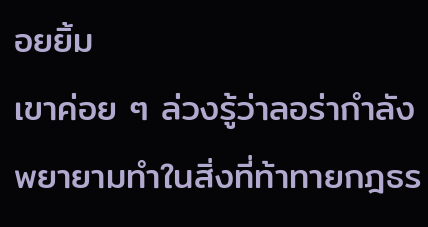อยยิ้ม
เขาค่อย ๆ ล่วงรู้ว่าลอร่ากำลังพยายามทำในสิ่งที่ท้าทายกฎธร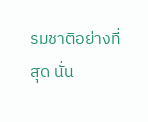รมชาติอย่างที่สุด นั่น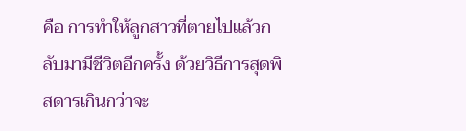คือ การทำให้ลูกสาวที่ตายไปแล้วกลับมามีชีวิตอีกครั้ง ด้วยวิธีการสุดพิสดารเกินกว่าจะ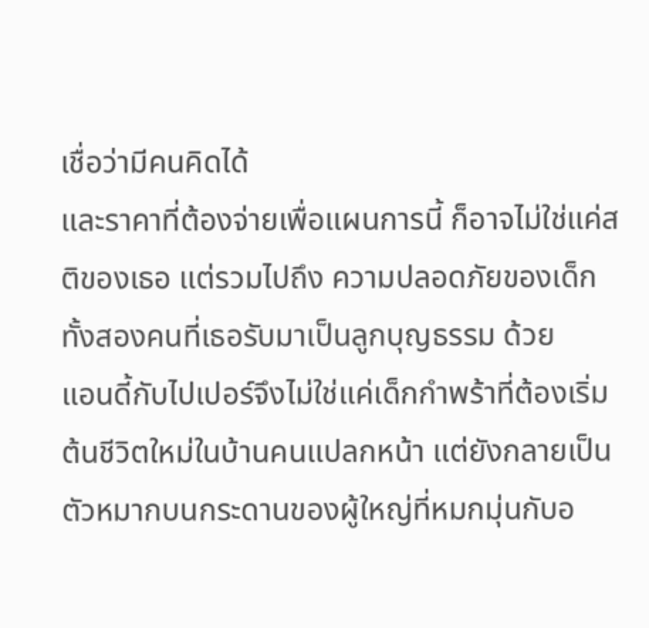เชื่อว่ามีคนคิดได้
และราคาที่ต้องจ่ายเพื่อแผนการนี้ ก็อาจไม่ใช่แค่สติของเธอ แต่รวมไปถึง ความปลอดภัยของเด็กทั้งสองคนที่เธอรับมาเป็นลูกบุญธรรม ด้วย
แอนดี้กับไปเปอร์จึงไม่ใช่แค่เด็กกำพร้าที่ต้องเริ่มต้นชีวิตใหม่ในบ้านคนแปลกหน้า แต่ยังกลายเป็น ตัวหมากบนกระดานของผู้ใหญ่ที่หมกมุ่นกับอ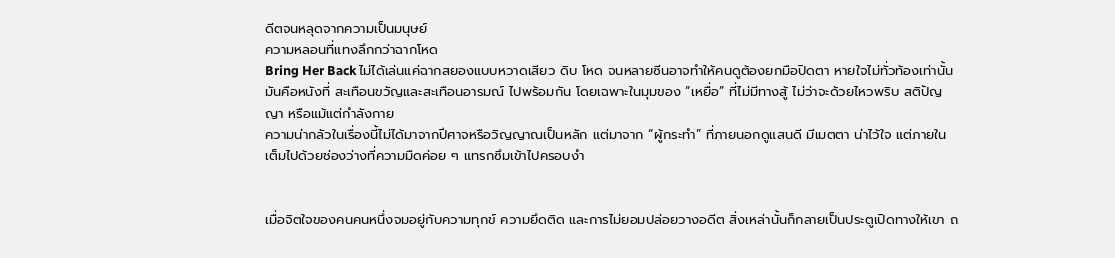ดีตจนหลุดจากความเป็นมนุษย์
ความหลอนที่แทงลึกกว่าฉากโหด
Bring Her Back ไม่ได้เล่นแค่ฉากสยองแบบหวาดเสียว ดิบ โหด จนหลายซีนอาจทำให้คนดูต้องยกมือปิดตา หายใจไม่ทั่วท้องเท่านั้น
มันคือหนังที่ สะเทือนขวัญและสะเทือนอารมณ์ ไปพร้อมกัน โดยเฉพาะในมุมของ “เหยื่อ” ที่ไม่มีทางสู้ ไม่ว่าจะด้วยไหวพริบ สติปัญญา หรือแม้แต่กำลังกาย
ความน่ากลัวในเรื่องนี้ไม่ได้มาจากปีศาจหรือวิญญาณเป็นหลัก แต่มาจาก “ผู้กระทำ” ที่ภายนอกดูแสนดี มีเมตตา น่าไว้ใจ แต่ภายในเต็มไปด้วยช่องว่างที่ความมืดค่อย ๆ แทรกซึมเข้าไปครอบงำ


เมื่อจิตใจของคนคนหนึ่งจมอยู่กับความทุกข์ ความยึดติด และการไม่ยอมปล่อยวางอดีต สิ่งเหล่านั้นก็กลายเป็นประตูเปิดทางให้เขา ถ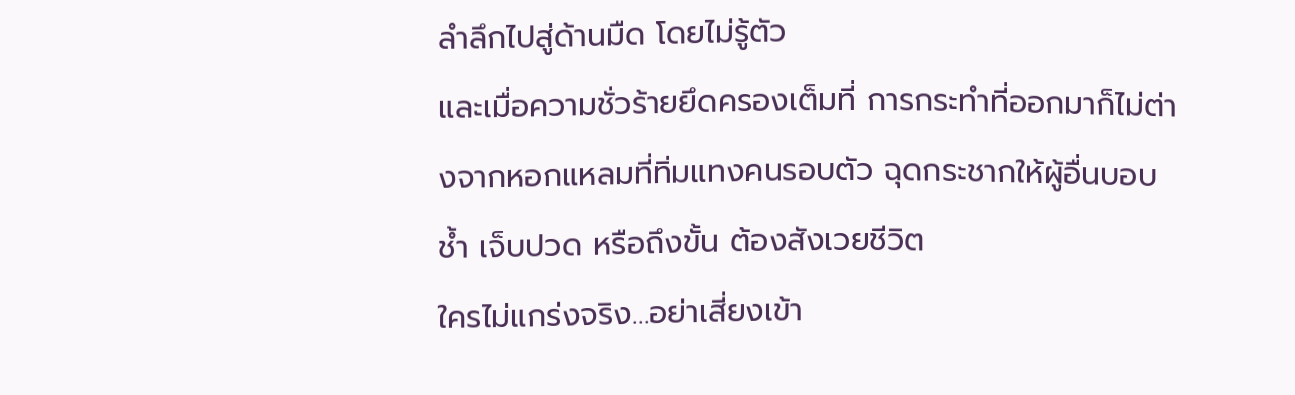ลำลึกไปสู่ด้านมืด โดยไม่รู้ตัว
และเมื่อความชั่วร้ายยึดครองเต็มที่ การกระทำที่ออกมาก็ไม่ต่างจากหอกแหลมที่ทิ่มแทงคนรอบตัว ฉุดกระชากให้ผู้อื่นบอบช้ำ เจ็บปวด หรือถึงขั้น ต้องสังเวยชีวิต
ใครไม่แกร่งจริง…อย่าเสี่ยงเข้า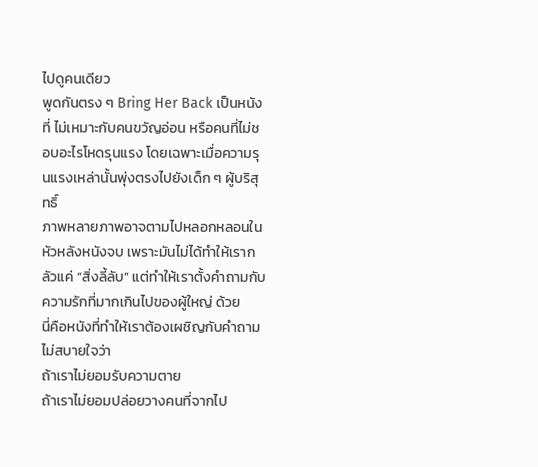ไปดูคนเดียว
พูดกันตรง ๆ Bring Her Back เป็นหนังที่ ไม่เหมาะกับคนขวัญอ่อน หรือคนที่ไม่ชอบอะไรโหดรุนแรง โดยเฉพาะเมื่อความรุนแรงเหล่านั้นพุ่งตรงไปยังเด็ก ๆ ผู้บริสุทธิ์
ภาพหลายภาพอาจตามไปหลอกหลอนในหัวหลังหนังจบ เพราะมันไม่ได้ทำให้เรากลัวแค่ “สิ่งลี้ลับ” แต่ทำให้เราตั้งคำถามกับ ความรักที่มากเกินไปของผู้ใหญ่ ด้วย
นี่คือหนังที่ทำให้เราต้องเผชิญกับคำถามไม่สบายใจว่า
ถ้าเราไม่ยอมรับความตาย
ถ้าเราไม่ยอมปล่อยวางคนที่จากไป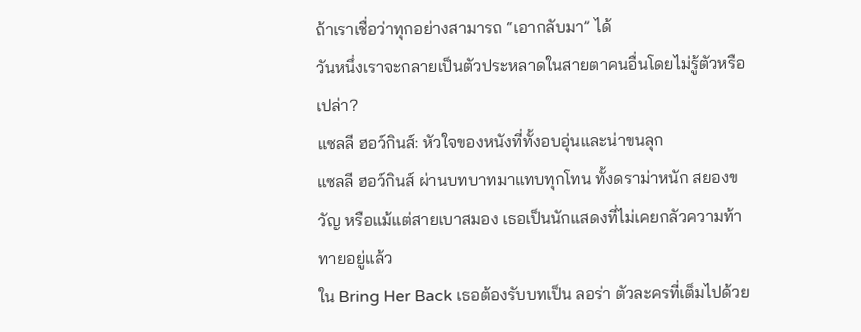ถ้าเราเชื่อว่าทุกอย่างสามารถ “เอากลับมา” ได้
วันหนึ่งเราจะกลายเป็นตัวประหลาดในสายตาคนอื่นโดยไม่รู้ตัวหรือเปล่า?
แซลลี ฮอว์กินส์: หัวใจของหนังที่ทั้งอบอุ่นและน่าขนลุก
แซลลี ฮอว์กินส์ ผ่านบทบาทมาแทบทุกโทน ทั้งดราม่าหนัก สยองขวัญ หรือแม้แต่สายเบาสมอง เธอเป็นนักแสดงที่ไม่เคยกลัวความท้าทายอยู่แล้ว
ใน Bring Her Back เธอต้องรับบทเป็น ลอร่า ตัวละครที่เต็มไปด้วย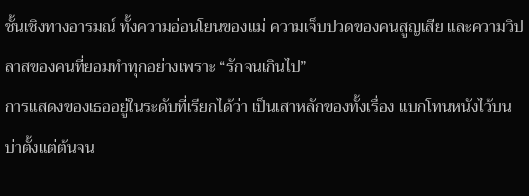ชั้นเชิงทางอารมณ์ ทั้งความอ่อนโยนของแม่ ความเจ็บปวดของคนสูญเสีย และความวิปลาสของคนที่ยอมทำทุกอย่างเพราะ “รักจนเกินไป”
การแสดงของเธออยู่ในระดับที่เรียกได้ว่า เป็นเสาหลักของทั้งเรื่อง แบกโทนหนังไว้บนบ่าตั้งแต่ต้นจน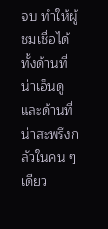จบ ทำให้ผู้ชมเชื่อได้ทั้งด้านที่น่าเอ็นดูและด้านที่น่าสะพรึงกลัวในคน ๆ เดียว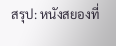สรุป: หนังสยองที่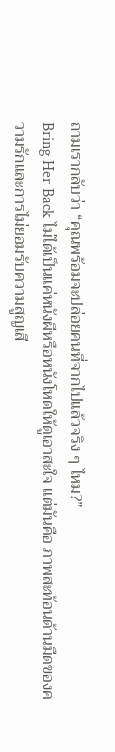ถามเรากลับว่า “คุณพร้อมจะปล่อยคนที่จากไปแล้วจริง ๆ ไหม?”
Bring Her Back ไม่ได้เป็นแค่หนังผีหรือหนังโหดให้ดูเอาสะใจ แต่มันคือ ภาพสะท้อนด้านมืดของความรักและการไม่ยอมรับความสูญเสี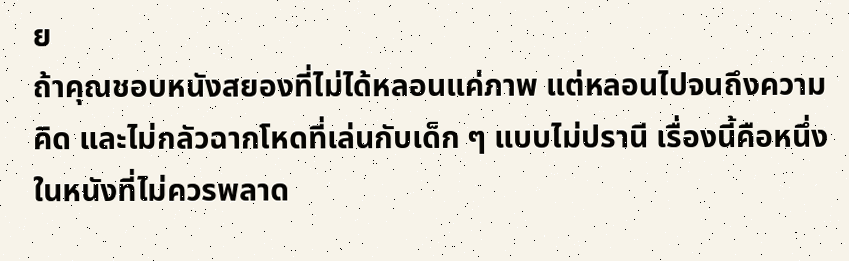ย
ถ้าคุณชอบหนังสยองที่ไม่ได้หลอนแค่ภาพ แต่หลอนไปจนถึงความคิด และไม่กลัวฉากโหดที่เล่นกับเด็ก ๆ แบบไม่ปรานี เรื่องนี้คือหนึ่งในหนังที่ไม่ควรพลาด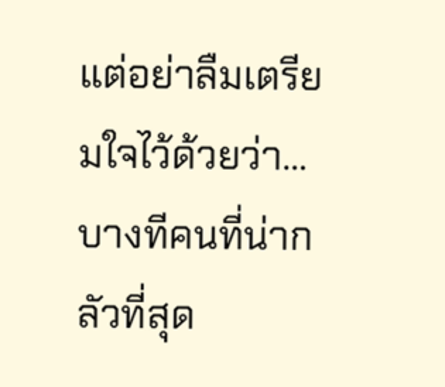แต่อย่าลืมเตรียมใจไว้ด้วยว่า…บางทีคนที่น่ากลัวที่สุด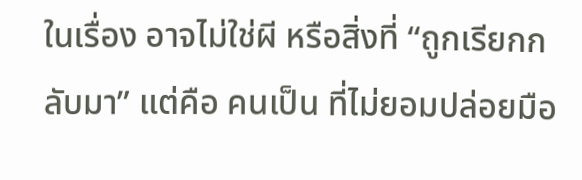ในเรื่อง อาจไม่ใช่ผี หรือสิ่งที่ “ถูกเรียกกลับมา” แต่คือ คนเป็น ที่ไม่ยอมปล่อยมือ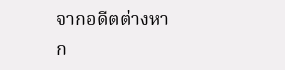จากอดีตต่างหาก